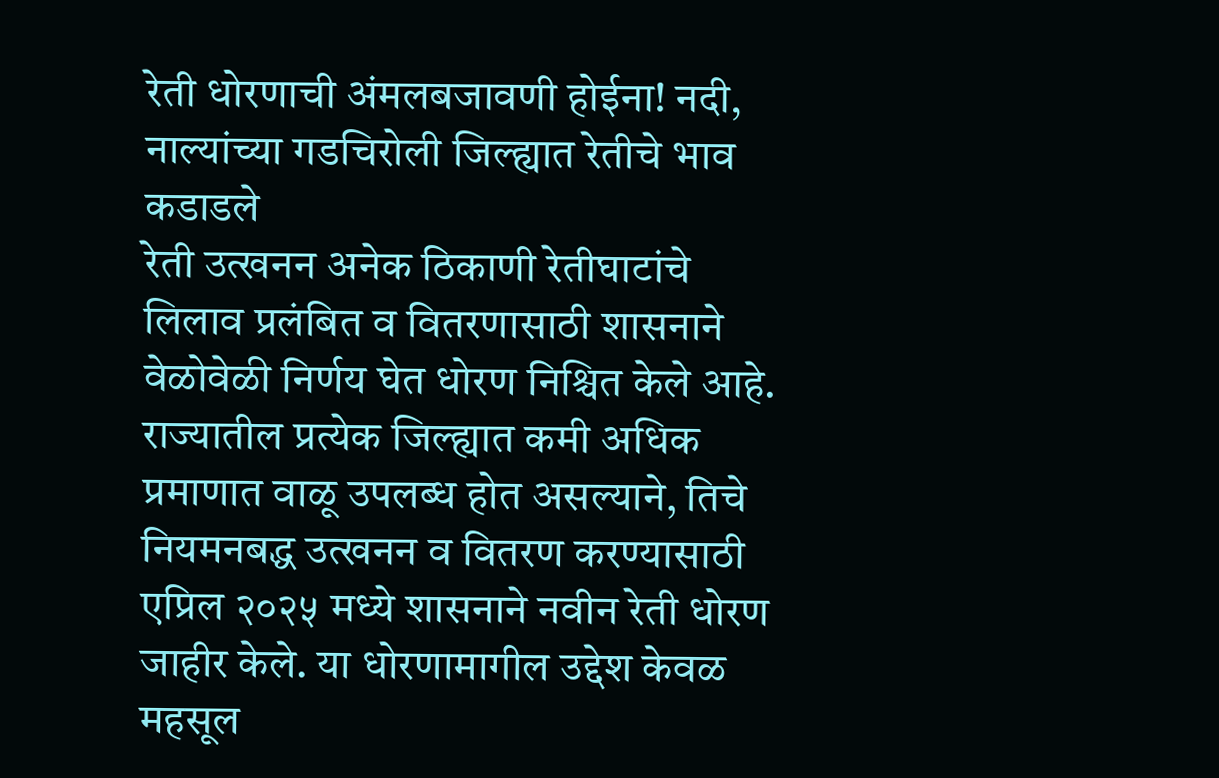रेती धोरणाची अंमलबजावणी होईना! नदी, नाल्यांच्या गडचिरोली जिल्ह्यात रेतीचे भाव कडाडले
रेती उत्खनन अनेक ठिकाणी रेतीघाटांचे लिलाव प्रलंबित व वितरणासाठी शासनाने वेळोवेळी निर्णय घेत धोरण निश्चित केले आहे. राज्यातील प्रत्येक जिल्ह्यात कमी अधिक प्रमाणात वाळू उपलब्ध होत असल्याने, तिचे नियमनबद्ध उत्खनन व वितरण करण्यासाठी एप्रिल २०२५ मध्ये शासनाने नवीन रेती धोरण जाहीर केले. या धोरणामागील उद्देश केवळ महसूल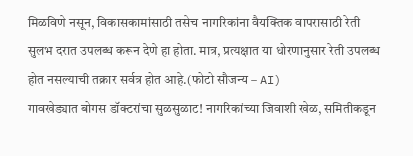मिळविणे नसून, विकासकामांसाठी तसेच नागरिकांना वैयक्तिक वापरासाठी रेती सुलभ दरात उपलब्ध करून देणे हा होता. मात्र, प्रत्यक्षात या धोरणानुसार रेती उपलब्ध होत नसल्याची तक्रार सर्वत्र होत आहे.(फोटो सौजन्य – AI)
गावखेड्यात बोगस डॉक्टरांचा सुळसुळाट! नागरिकांच्या जिवाशी खेळ, समितीकडून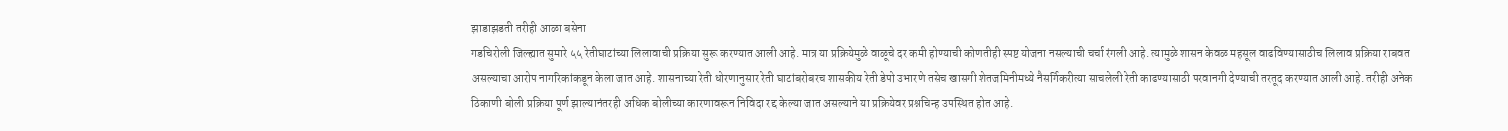झाडाझडती तरीही आळा बसेना
गडचिरोली जिल्ह्यात सुमारे ५५ रेतीघाटांच्या लिलावाची प्रक्रिया सुरू करण्यात आली आहे. मात्र या प्रक्रियेमुळे वाळूचे दर कमी होण्याची कोणतीही स्पष्ट योजना नसल्याची चर्चा रंगली आहे. त्यामुळे शासन केवळ महसूल वाढविण्यासाठीच लिलाव प्रक्रिया राबवत असल्याचा आरोप नागरिकांकडून केला जात आहे. शासनाच्या रेती धोरणानुसार रेती घाटांबरोबरच शासकीय रेती डेपो उभारणे तसेच खासगी शेतजमिनीमध्ये नैसर्गिकरीत्या साचलेली रेती काढण्यासाठी परवानगी देण्याची तरतूद करण्यात आली आहे. तरीही अनेक ठिकाणी बोली प्रक्रिया पूर्ण झाल्यानंतरही अधिक बोलीच्या कारणावरून निविदा रद्द केल्या जात असल्याने या प्रक्रियेवर प्रश्नचिन्ह उपस्थित होत आहे.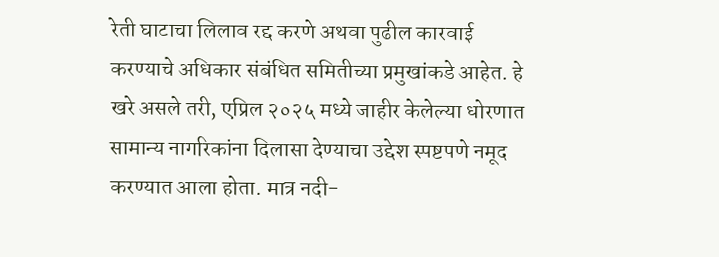रेती घाटाचा लिलाव रद्द करणे अथवा पुढील कारवाई करण्याचे अधिकार संबंधित समितीच्या प्रमुखांकडे आहेत. हे खरे असले तरी, एप्रिल २०२५ मध्ये जाहीर केलेल्या धोरणात सामान्य नागरिकांना दिलासा देण्याचा उद्देश स्पष्टपणे नमूद करण्यात आला होता. मात्र नदी-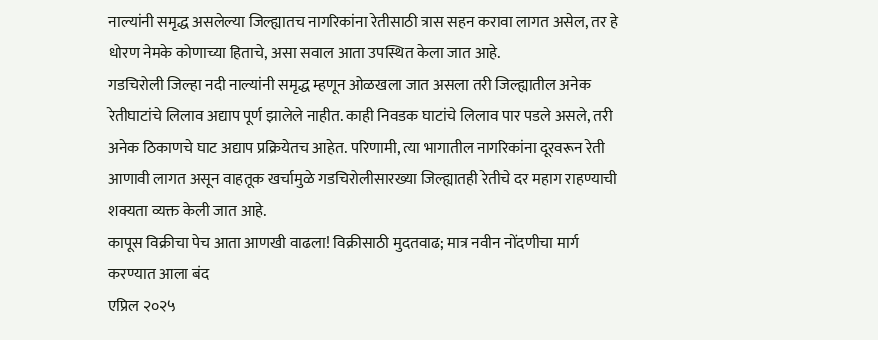नाल्यांनी समृद्ध असलेल्या जिल्ह्यातच नागरिकांना रेतीसाठी त्रास सहन करावा लागत असेल, तर हे धोरण नेमके कोणाच्या हिताचे, असा सवाल आता उपस्थित केला जात आहे.
गडचिरोली जिल्हा नदी नाल्यांनी समृद्ध म्हणून ओळखला जात असला तरी जिल्ह्यातील अनेक रेतीघाटांचे लिलाव अद्याप पूर्ण झालेले नाहीत. काही निवडक घाटांचे लिलाव पार पडले असले, तरी अनेक ठिकाणचे घाट अद्याप प्रक्रियेतच आहेत. परिणामी, त्या भागातील नागरिकांना दूरवरून रेती आणावी लागत असून वाहतूक खर्चामुळे गडचिरोलीसारख्या जिल्ह्यातही रेतीचे दर महाग राहण्याची शक्यता व्यक्त केली जात आहे.
कापूस विक्रीचा पेच आता आणखी वाढला! विक्रीसाठी मुदतवाढ; मात्र नवीन नोंदणीचा मार्ग करण्यात आला बंद
एप्रिल २०२५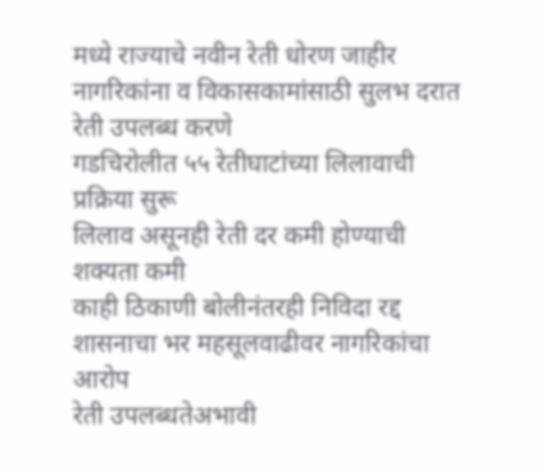मध्ये राज्याचे नवीन रेती धोरण जाहीर
नागरिकांना व विकासकामांसाठी सुलभ दरात रेती उपलब्ध करणे
गडचिरोलीत ५५ रेतीघाटांच्या लिलावाची प्रक्रिया सुरू
लिलाव असूनही रेती दर कमी होण्याची शक्यता कमी
काही ठिकाणी बोलीनंतरही निविदा रद्द
शासनाचा भर महसूलवाढीवर नागरिकांचा आरोप
रेती उपलब्धतेअभावी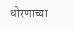धोरणाच्या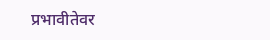प्रभावीतेवर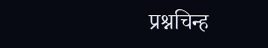प्रश्नचिन्ह